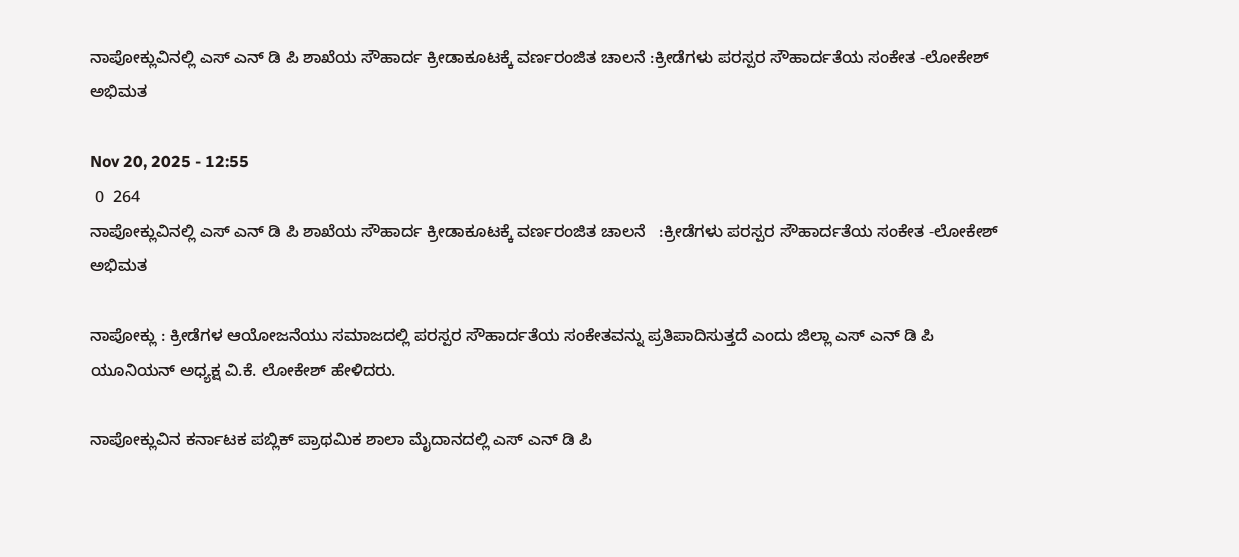ನಾಪೋಕ್ಲುವಿನಲ್ಲಿ ಎಸ್ ಎನ್ ಡಿ ಪಿ ಶಾಖೆಯ ಸೌಹಾರ್ದ ಕ್ರೀಡಾಕೂಟಕ್ಕೆ ವರ್ಣರಂಜಿತ ಚಾಲನೆ :ಕ್ರೀಡೆಗಳು ಪರಸ್ಪರ ಸೌಹಾರ್ದತೆಯ ಸಂಕೇತ -ಲೋಕೇಶ್ ಅಭಿಮತ

Nov 20, 2025 - 12:55
 0  264
ನಾಪೋಕ್ಲುವಿನಲ್ಲಿ ಎಸ್ ಎನ್ ಡಿ ಪಿ ಶಾಖೆಯ ಸೌಹಾರ್ದ ಕ್ರೀಡಾಕೂಟಕ್ಕೆ ವರ್ಣರಂಜಿತ ಚಾಲನೆ   :ಕ್ರೀಡೆಗಳು ಪರಸ್ಪರ ಸೌಹಾರ್ದತೆಯ ಸಂಕೇತ -ಲೋಕೇಶ್ ಅಭಿಮತ

ನಾಪೋಕ್ಲು : ಕ್ರೀಡೆಗಳ ಆಯೋಜನೆಯು ಸಮಾಜದಲ್ಲಿ ಪರಸ್ಪರ ಸೌಹಾರ್ದತೆಯ ಸಂಕೇತವನ್ನು ಪ್ರತಿಪಾದಿಸುತ್ತದೆ ಎಂದು ಜಿಲ್ಲಾ ಎಸ್ ಎನ್ ಡಿ ಪಿ ಯೂನಿಯನ್ ಅಧ್ಯಕ್ಷ ವಿ.ಕೆ. ಲೋಕೇಶ್ ಹೇಳಿದರು.

ನಾಪೋಕ್ಲುವಿನ ಕರ್ನಾಟಕ ಪಬ್ಲಿಕ್ ಪ್ರಾಥಮಿಕ ಶಾಲಾ ಮೈದಾನದಲ್ಲಿ ಎಸ್ ಎನ್ ಡಿ ಪಿ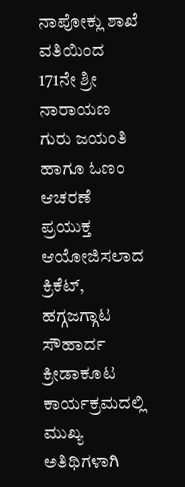ನಾಪೋಕ್ಲು ಶಾಖೆ ವತಿಯಿಂದ 171ನೇ ಶ್ರೀ ನಾರಾಯಣ ಗುರು ಜಯಂತಿ ಹಾಗೂ ಓಣಂ ಆಚರಣೆ ಪ್ರಯುಕ್ತ ಆಯೋಜಿಸಲಾದ ಕ್ರಿಕೆಟ್, ಹಗ್ಗಜಗ್ಗಾಟ ಸೌಹಾರ್ದ ಕ್ರೀಡಾಕೂಟ ಕಾರ್ಯಕ್ರಮದಲ್ಲಿ ಮುಖ್ಯ ಅತಿಥಿಗಳಾಗಿ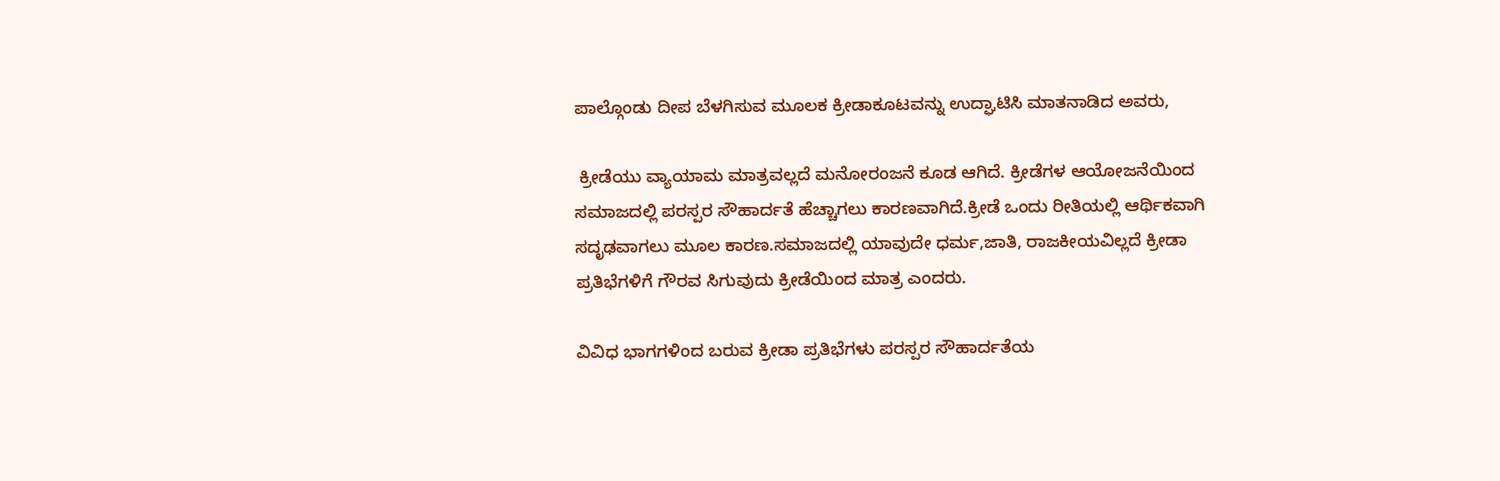ಪಾಲ್ಗೊಂಡು ದೀಪ ಬೆಳಗಿಸುವ ಮೂಲಕ ಕ್ರೀಡಾಕೂಟವನ್ನು ಉದ್ಘಾಟಿಸಿ ಮಾತನಾಡಿದ ಅವರು,

 ಕ್ರೀಡೆಯು ವ್ಯಾಯಾಮ ಮಾತ್ರವಲ್ಲದೆ ಮನೋರಂಜನೆ ಕೂಡ ಆಗಿದೆ. ಕ್ರೀಡೆಗಳ ಆಯೋಜನೆಯಿಂದ ಸಮಾಜದಲ್ಲಿ ಪರಸ್ಪರ ಸೌಹಾರ್ದತೆ ಹೆಚ್ಚಾಗಲು ಕಾರಣವಾಗಿದೆ.ಕ್ರೀಡೆ ಒಂದು ರೀತಿಯಲ್ಲಿ ಆರ್ಥಿಕವಾಗಿ ಸದೃಢವಾಗಲು ಮೂಲ ಕಾರಣ.ಸಮಾಜದಲ್ಲಿ ಯಾವುದೇ ಧರ್ಮ,ಜಾತಿ, ರಾಜಕೀಯವಿಲ್ಲದೆ ಕ್ರೀಡಾ ಪ್ರತಿಭೆಗಳಿಗೆ ಗೌರವ ಸಿಗುವುದು ಕ್ರೀಡೆಯಿಂದ ಮಾತ್ರ ಎಂದರು.

ವಿವಿಧ ಭಾಗಗಳಿಂದ ಬರುವ ಕ್ರೀಡಾ ಪ್ರತಿಭೆಗಳು ಪರಸ್ಪರ ಸೌಹಾರ್ದತೆಯ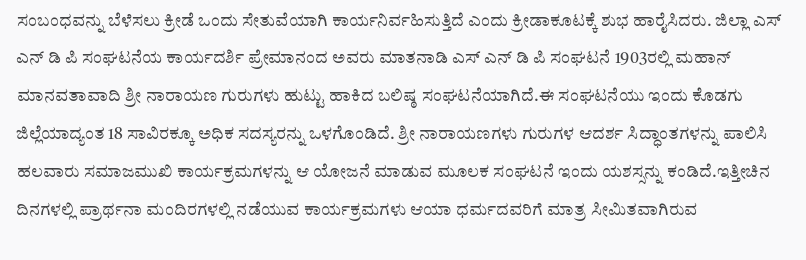ಸಂಬಂಧವನ್ನು ಬೆಳೆಸಲು ಕ್ರೀಡೆ ಒಂದು ಸೇತುವೆಯಾಗಿ ಕಾರ್ಯನಿರ್ವಹಿಸುತ್ತಿದೆ ಎಂದು ಕ್ರೀಡಾಕೂಟಕ್ಕೆ ಶುಭ ಹಾರೈಸಿದರು. ಜಿಲ್ಲಾ ಎಸ್ ಎನ್ ಡಿ ಪಿ ಸಂಘಟನೆಯ ಕಾರ್ಯದರ್ಶಿ ಪ್ರೇಮಾನಂದ ಅವರು ಮಾತನಾಡಿ ಎಸ್ ಎನ್ ಡಿ ಪಿ ಸಂಘಟನೆ 1903ರಲ್ಲಿ ಮಹಾನ್ ಮಾನವತಾವಾದಿ ಶ್ರೀ ನಾರಾಯಣ ಗುರುಗಳು ಹುಟ್ಟು ಹಾಕಿದ ಬಲಿಷ್ಠ ಸಂಘಟನೆಯಾಗಿದೆ.ಈ ಸಂಘಟನೆಯು ಇಂದು ಕೊಡಗು ಜಿಲ್ಲೆಯಾದ್ಯಂತ 18 ಸಾವಿರಕ್ಕೂ ಅಧಿಕ ಸದಸ್ಯರನ್ನು ಒಳಗೊಂಡಿದೆ. ಶ್ರೀ ನಾರಾಯಣಗಳು ಗುರುಗಳ ಆದರ್ಶ ಸಿದ್ಧಾಂತಗಳನ್ನು ಪಾಲಿಸಿ ಹಲವಾರು ಸಮಾಜಮುಖಿ ಕಾರ್ಯಕ್ರಮಗಳನ್ನು ಆ ಯೋಜನೆ ಮಾಡುವ ಮೂಲಕ ಸಂಘಟನೆ ಇಂದು ಯಶಸ್ಸನ್ನು ಕಂಡಿದೆ.ಇತ್ತೀಚಿನ ದಿನಗಳಲ್ಲಿ ಪ್ರಾರ್ಥನಾ ಮಂದಿರಗಳಲ್ಲಿ ನಡೆಯುವ ಕಾರ್ಯಕ್ರಮಗಳು ಆಯಾ ಧರ್ಮದವರಿಗೆ ಮಾತ್ರ ಸೀಮಿತವಾಗಿರುವ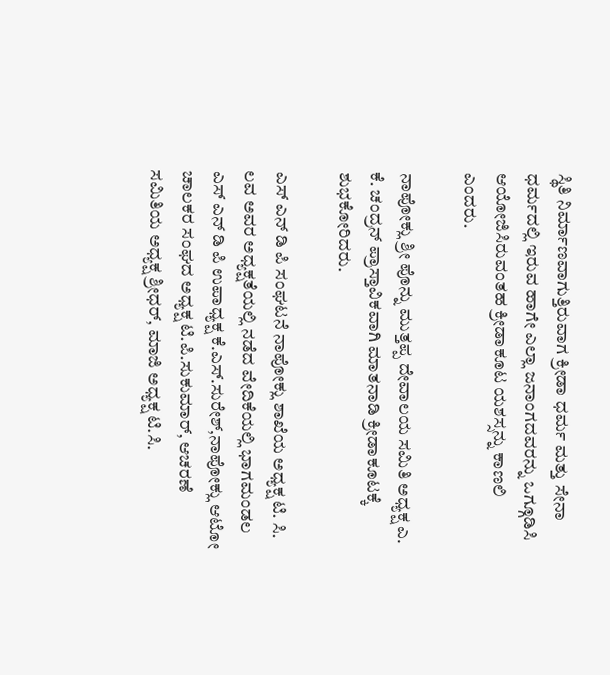ಸ್ಥಿತಿ ನಿರ್ಮಾಣವಾಗುತ್ತಿರುವಾಗ ಕ್ರೀಡಾ ಧರ್ಮ ಮತ್ತು ಸೇನಾ ಧರ್ಮದಲ್ಲಿ ಇರುವ ಹಾಗೇ ಎಲ್ಲಾ ಜನಾಂಗದವರನ್ನು ಒಗ್ಗೂಡಿಸಿ ಆಯೋಜಿಸಿರುವಂತಹ ಕ್ರೀಡಾಕೂಟ ಯಶಸ್ಸನ್ನು ಕಾಣಲಿ ಎಂದರು.

ನಾಪೋಕ್ಲು ಶ್ರೀ ಪೊನ್ನು ಮುತ್ತಪ್ಪ ದೇವಾಲಯ ಸಮಿತಿ ಅಧ್ಯಕ್ಷ ಎ. ಕೆ. ಚಂದ್ರನ್ ಪ್ರಾಸ್ತಾವಿಕವಾಗಿ ಮಾತನಾಡಿ ಕ್ರೀಡಾಕೂಟಕ್ಕೆ ಶುಭಕೋರಿದರು.

ಎಸ್ ಎನ್ ಡಿ ಪಿ ಸಂಘಟನೆ ನಾಪೋಕ್ಲು ಶಾಖೆಯ ಅಧ್ಯಕ್ಷ ಟಿ. ಸಿ. ಲವ ಅವರ ಅಧ್ಯಕ್ಷತೆಯಲ್ಲಿ ನಡೆದ ವೇದಿಕೆಯಲ್ಲಿ ಭಾಗಮಂಡಲ ಎಸ್ ಎನ್ ಡಿ ಪಿ ಉಪಾಧ್ಯಕ್ಷ ಕೆ.ಎಸ್.ಸುರೇಶ್,ನಾಪೋಕ್ಲು ಆಟೋ ಚಾಲಕರ ಸಂಘದ ಅಧ್ಯಕ್ಷ ಟಿ.ಪಿ.ಸುಕುಮಾರ್, ಆಚರಣೆ ಸಮಿತಿಯ ಅಧ್ಯಕ್ಷ ಶ್ರೀಧರ್, ಮಾಜಿ ಅಧ್ಯಕ್ಷ ಟಿ.ಸಿ.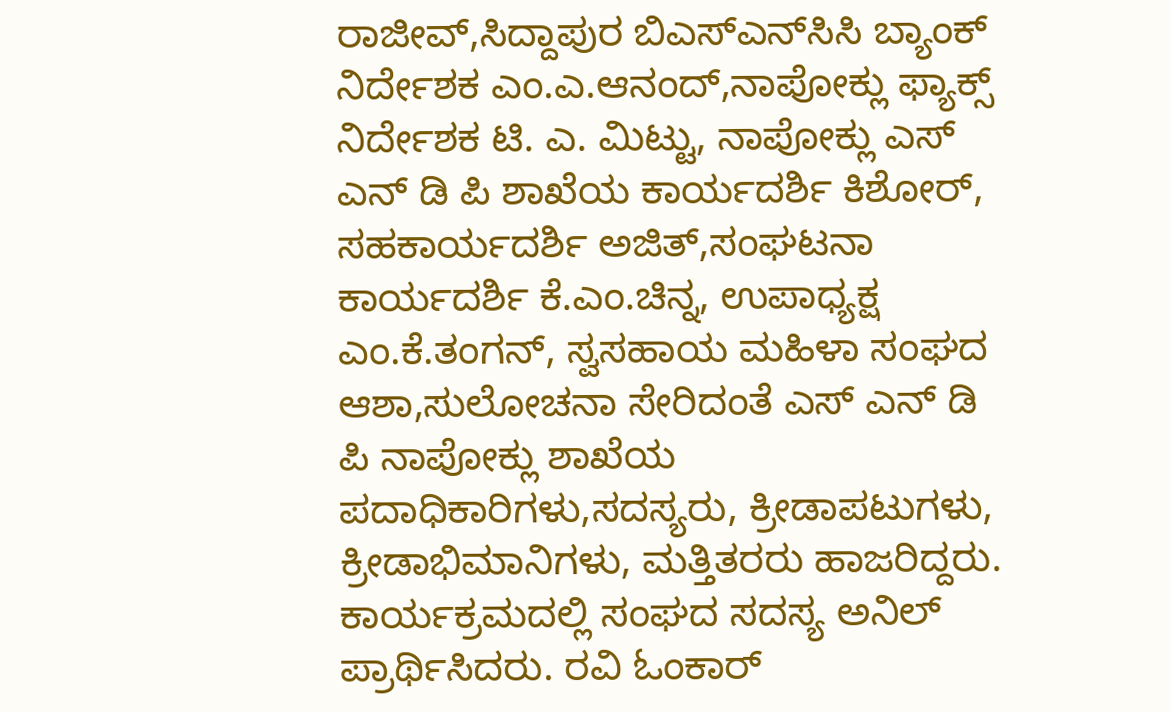ರಾಜೀವ್,ಸಿದ್ದಾಪುರ ಬಿಎಸ್ಎನ್‌ಸಿಸಿ ಬ್ಯಾಂಕ್ ನಿರ್ದೇಶಕ ಎಂ.ಎ.ಆನಂದ್,ನಾಪೋಕ್ಲು ಫ್ಯಾಕ್ಸ್ ನಿರ್ದೇಶಕ ಟಿ. ಎ. ಮಿಟ್ಟು, ನಾಪೋಕ್ಲು ಎಸ್ ಎನ್ ಡಿ ಪಿ ಶಾಖೆಯ ಕಾರ್ಯದರ್ಶಿ ಕಿಶೋರ್, ಸಹಕಾರ್ಯದರ್ಶಿ ಅಜಿತ್,ಸಂಘಟನಾ ಕಾರ್ಯದರ್ಶಿ ಕೆ.ಎಂ.ಚಿನ್ನ, ಉಪಾಧ್ಯಕ್ಷ ಎಂ.ಕೆ.ತಂಗನ್, ಸ್ವಸಹಾಯ ಮಹಿಳಾ ಸಂಘದ ಆಶಾ,ಸುಲೋಚನಾ ಸೇರಿದಂತೆ ಎಸ್ ಎನ್ ಡಿ ಪಿ ನಾಪೋಕ್ಲು ಶಾಖೆಯ ಪದಾಧಿಕಾರಿಗಳು,ಸದಸ್ಯರು, ಕ್ರೀಡಾಪಟುಗಳು, ಕ್ರೀಡಾಭಿಮಾನಿಗಳು, ಮತ್ತಿತರರು ಹಾಜರಿದ್ದರು. ಕಾರ್ಯಕ್ರಮದಲ್ಲಿ ಸಂಘದ ಸದಸ್ಯ ಅನಿಲ್ ಪ್ರಾರ್ಥಿಸಿದರು. ರವಿ ಓಂಕಾರ್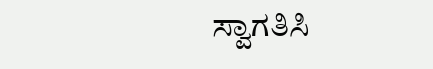ಸ್ವಾಗತಿಸಿ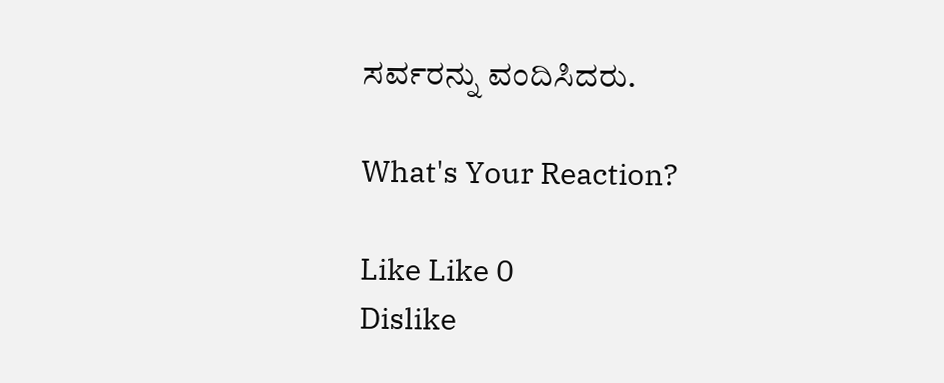ಸರ್ವರನ್ನು ವಂದಿಸಿದರು.

What's Your Reaction?

Like Like 0
Dislike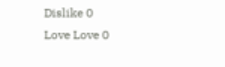Dislike 0
Love Love 0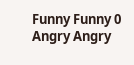Funny Funny 0
Angry Angry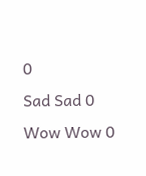0
Sad Sad 0
Wow Wow 0